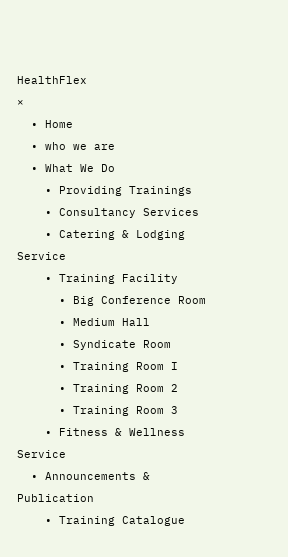HealthFlex
×
  • Home
  • who we are
  • What We Do
    • Providing Trainings
    • Consultancy Services
    • Catering & Lodging Service
    • Training Facility
      • Big Conference Room
      • Medium Hall
      • Syndicate Room
      • Training Room I
      • Training Room 2
      • Training Room 3
    • Fitness & Wellness Service
  • Announcements & Publication
    • Training Catalogue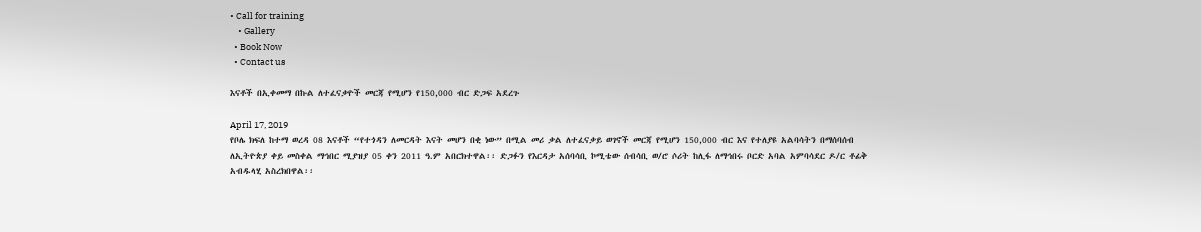• Call for training
    • Gallery
  • Book Now
  • Contact us

እናቶች በኢቀመማ በኩል ለተፈናቃዮች መርጃ የሚሆን የ150,000 ብር ድጋፍ አደረጉ

April 17, 2019
የቦሌ ክፍለ ከተማ ወረዳ 08 እናቶች “የተጎዳን ለመርዳት እናት መሆን በቂ ነው” በሚል መሪ ቃል ለተፈናቃይ ወገኖች መርጃ የሚሆን 150,000 ብር እና የተለያዩ አልባሳትን በማሰባሰብ ለኢትዮጵያ ቀይ መስቀል ማኅበር ሚያዝያ 05 ቀን 2011 ዓ.ም አበርክተዋል፡፡ ድጋፉን የእርዳታ አሰባሳቢ ኮሚቴው ሰብሳቢ ወ/ሮ ሶሪት ከሊፋ ለማኅበሩ ቦርድ አባል አምባሳደር ዶ/ር ቶፊቅ አብዱላሂ አስረክበዋል፡፡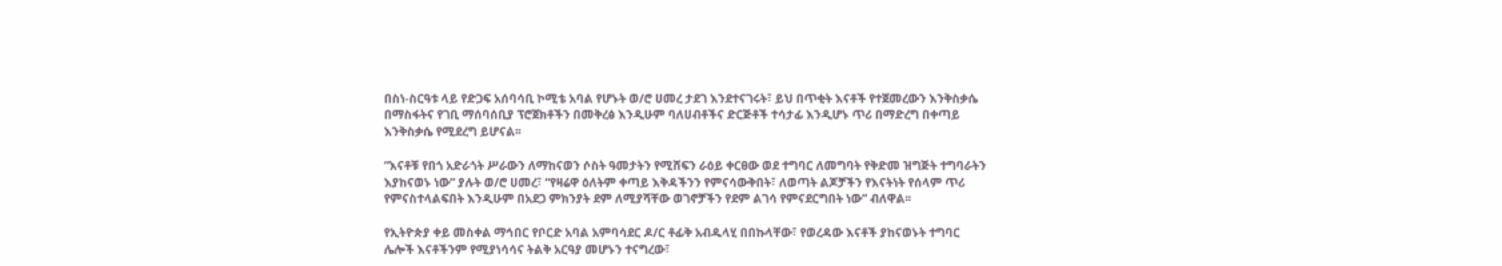በስነ-ስርዓቱ ላይ የድጋፍ አሰባሳቢ ኮሚቴ አባል የሆኑት ወ/ሮ ሀመረ ታደገ እንደተናገሩት፣ ይህ በጥቂት እናቶች የተጀመረውን እንቅስቃሴ በማስፋትና የገቢ ማሰባሰቢያ ፕሮጀክቶችን በመቅረፅ እንዲሁም ባለሀብቶችና ድርጅቶች ተሳታፊ እንዲሆኑ ጥሪ በማድረግ በቀጣይ እንቅስቃሴ የሚደረግ ይሆናል፡፡

“እናቶቹ የበጎ አድራጎት ሥራውን ለማከናወን ሶስት ዓመታትን የሚሸፍን ራዕይ ቀርፀው ወደ ተግባር ለመግባት የቅድመ ዝግጅት ተግባራትን እያከናወኑ ነው” ያሉት ወ/ሮ ሀመረ፣ “የዛሬዋ ዕለትም ቀጣይ እቅዳችንን የምናሳውቅበት፣ ለወጣት ልጆቻችን የእናትነት የሰላም ጥሪ የምናስተላልፍበት እንዲሁም በአደጋ ምክንያት ደም ለሚያሻቸው ወገኖቻችን የደም ልገሳ የምናደርግበት ነው” ብለዋል፡፡

የኢትዮጵያ ቀይ መስቀል ማኅበር የቦርድ አባል አምባሳደር ዶ/ር ቶፊቅ አብዱላሂ በበኩላቸው፣ የወረዳው እናቶች ያከናወኑት ተግባር ሌሎች እናቶችንም የሚያነሳሳና ትልቅ አርዓያ መሆኑን ተናግረው፣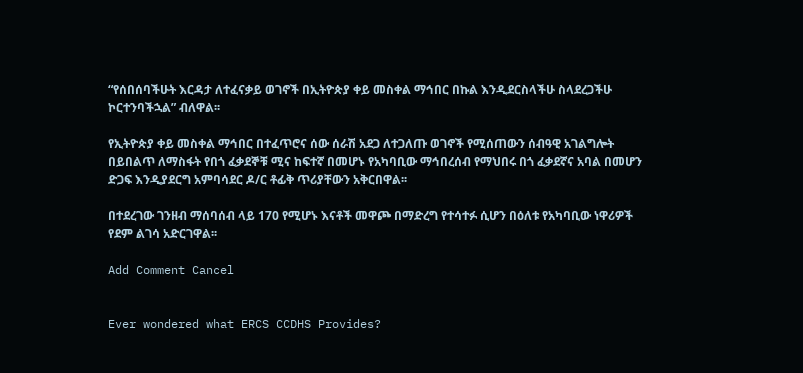“የሰበሰባችሁት እርዳታ ለተፈናቃይ ወገኖች በኢትዮጵያ ቀይ መስቀል ማኅበር በኩል እንዲደርስላችሁ ስላደረጋችሁ ኮርተንባችኋል” ብለዋል፡፡

የኢትዮጵያ ቀይ መስቀል ማኅበር በተፈጥሮና ሰው ሰራሽ አደጋ ለተጋለጡ ወገኖች የሚሰጠውን ሰብዓዊ አገልግሎት በይበልጥ ለማስፋት የበጎ ፈቃደኞቹ ሚና ከፍተኛ በመሆኑ የአካባቢው ማኅበረሰብ የማህበሩ በጎ ፈቃደኛና አባል በመሆን ድጋፍ እንዲያደርግ አምባሳደር ዶ/ር ቶፊቅ ጥሪያቸውን አቅርበዋል፡፡

በተደረገው ገንዘብ ማሰባሰብ ላይ 170 የሚሆኑ እናቶች መዋጮ በማድረግ የተሳተፉ ሲሆን በዕለቱ የአካባቢው ነዋሪዎች የደም ልገሳ አድርገዋል፡፡

Add Comment Cancel


Ever wondered what ERCS CCDHS Provides?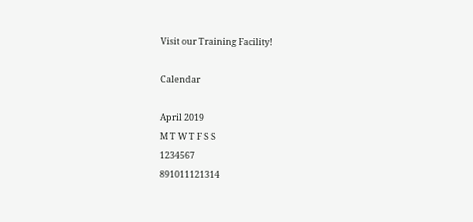Visit our Training Facility!

Calendar

April 2019
M T W T F S S
1234567
891011121314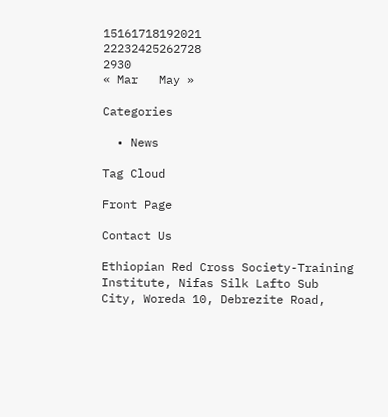15161718192021
22232425262728
2930
« Mar   May »

Categories

  • News

Tag Cloud

Front Page

Contact Us

Ethiopian Red Cross Society-Training Institute, Nifas Silk Lafto Sub City, Woreda 10, Debrezite Road,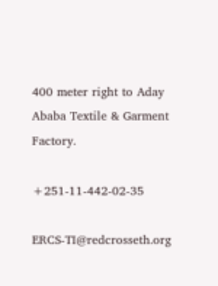400 meter right to Aday Ababa Textile & Garment Factory.

+251-11-442-02-35

ERCS-TI@redcrosseth.org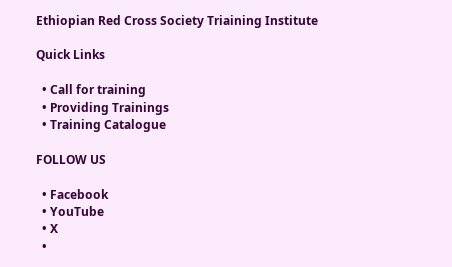Ethiopian Red Cross Society Triaining Institute

Quick Links

  • Call for training
  • Providing Trainings
  • Training Catalogue

FOLLOW US

  • Facebook
  • YouTube
  • X
  •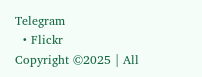Telegram
  • Flickr
Copyright ©2025 | All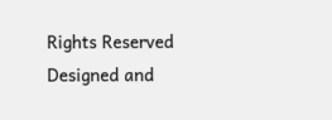Rights Reserved
Designed and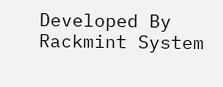Developed By Rackmint System